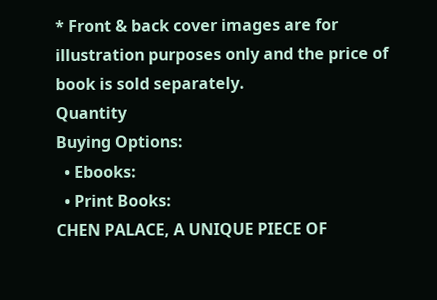* Front & back cover images are for illustration purposes only and the price of book is sold separately.
Quantity
Buying Options:
  • Ebooks:
  • Print Books:
CHEN PALACE, A UNIQUE PIECE OF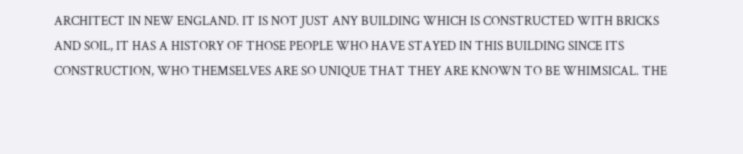ARCHITECT IN NEW ENGLAND. IT IS NOT JUST ANY BUILDING WHICH IS CONSTRUCTED WITH BRICKS AND SOIL, IT HAS A HISTORY OF THOSE PEOPLE WHO HAVE STAYED IN THIS BUILDING SINCE ITS CONSTRUCTION, WHO THEMSELVES ARE SO UNIQUE THAT THEY ARE KNOWN TO BE WHIMSICAL. THE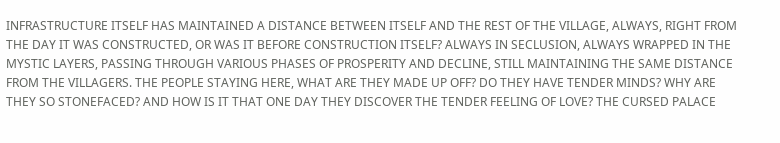INFRASTRUCTURE ITSELF HAS MAINTAINED A DISTANCE BETWEEN ITSELF AND THE REST OF THE VILLAGE, ALWAYS, RIGHT FROM THE DAY IT WAS CONSTRUCTED, OR WAS IT BEFORE CONSTRUCTION ITSELF? ALWAYS IN SECLUSION, ALWAYS WRAPPED IN THE MYSTIC LAYERS, PASSING THROUGH VARIOUS PHASES OF PROSPERITY AND DECLINE, STILL MAINTAINING THE SAME DISTANCE FROM THE VILLAGERS. THE PEOPLE STAYING HERE, WHAT ARE THEY MADE UP OFF? DO THEY HAVE TENDER MINDS? WHY ARE THEY SO STONEFACED? AND HOW IS IT THAT ONE DAY THEY DISCOVER THE TENDER FEELING OF LOVE? THE CURSED PALACE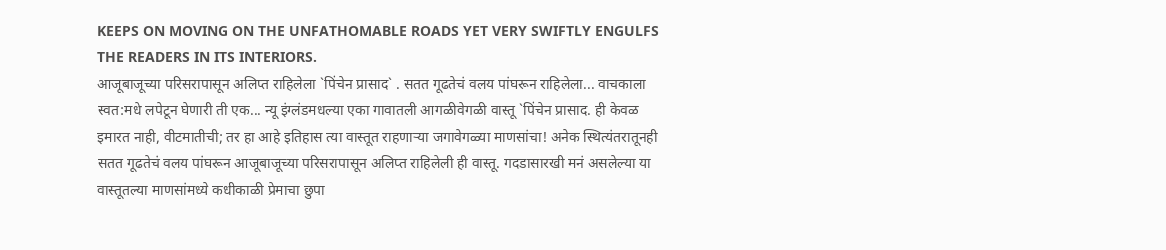KEEPS ON MOVING ON THE UNFATHOMABLE ROADS YET VERY SWIFTLY ENGULFS THE READERS IN ITS INTERIORS.
आजूबाजूच्या परिसरापासून अलिप्त राहिलेला `पिंचेन प्रासाद` . सतत गूढतेचं वलय पांघरून राहिलेला... वाचकाला स्वत:मधे लपेटून घेणारी ती एक... न्यू इंग्लंडमधल्या एका गावातली आगळीवेगळी वास्तू `पिंचेन प्रासाद. ही केवळ इमारत नाही, वीटमातीची; तर हा आहे इतिहास त्या वास्तूत राहणाऱ्या जगावेगळ्या माणसांचा! अनेक स्थित्यंतरातूनही सतत गूढतेचं वलय पांघरून आजूबाजूच्या परिसरापासून अलिप्त राहिलेली ही वास्तू. गदडासारखी मनं असलेल्या या वास्तूतल्या माणसांमध्ये कधीकाळी प्रेमाचा छुपा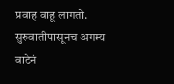प्रवाह वाहू लागतो. सुरुवातीपासूनच अगम्य वाटेनं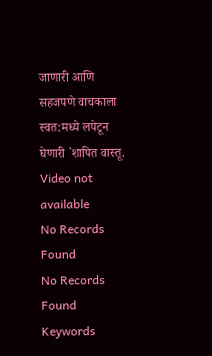जाणारी आणि सहजपणे वाचकाला स्वत:मध्ये लपेटून घेणारी `शापित वास्तू.
Video not available
No Records Found
No Records Found
Keywords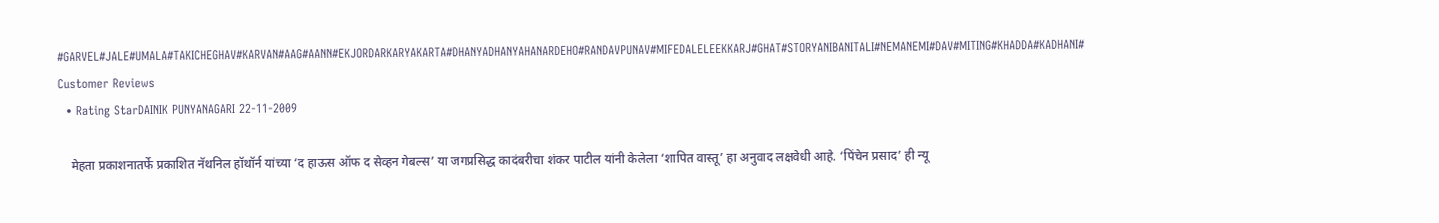#GARVEL#JALE#UMALA#TAKICHEGHAV#KARVAN#AAG#AANN#EKJORDARKARYAKARTA#DHANYADHANYAHANARDEHO#RANDAVPUNAV#MIFEDALELEEKKARJ#GHAT#STORYANIBANITALI#NEMANEMI#DAV#MITING#KHADDA#KADHANI#
Customer Reviews
  • Rating StarDAINIK PUNYANAGARI 22-11-2009

    मेहता प्रकाशनातर्फे प्रकाशित नॅथनिल हॉथॉर्न यांच्या ‘द हाऊस ऑफ द सेव्हन गेबल्स’ या जगप्रसिद्ध कादंबरीचा शंकर पाटील यांनी केलेला ‘शापित वास्तू’ हा अनुवाद लक्षवेधी आहे. ‘पिंचेन प्रसाद’ ही न्यू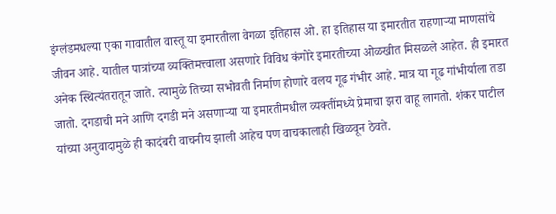इंग्लंडमधल्या एका गावातील वास्तू या इमारतीला वेगळा इतिहास ओ. हा इतिहास या इमारतीत राहणाऱ्या माणसांचे जीवन आहे. यातील पात्रांच्या व्यक्तिमत्त्वाला असणारे विविध कंगोरे इमारतीच्या ओळखीत मिसळले आहेत. ही इमारत अनेक स्थित्यंतरातून जाते. त्यामुळे तिच्या सभोवती निर्माण होणारे वलय गूढ गंभीर आहे. मात्र या गूढ गांभीर्याला तडा जातो. दगडाची मने आणि दगडी मने असणाऱ्या या इमारतीमधील व्यक्तींमध्ये प्रेमाचा झरा वाहू लागतो. शंकर पाटील यांच्या अनुवादामुळे ही कादंबरी वाचनीय झाली आहेच पण वाचकालाही खिळवून ठेवते.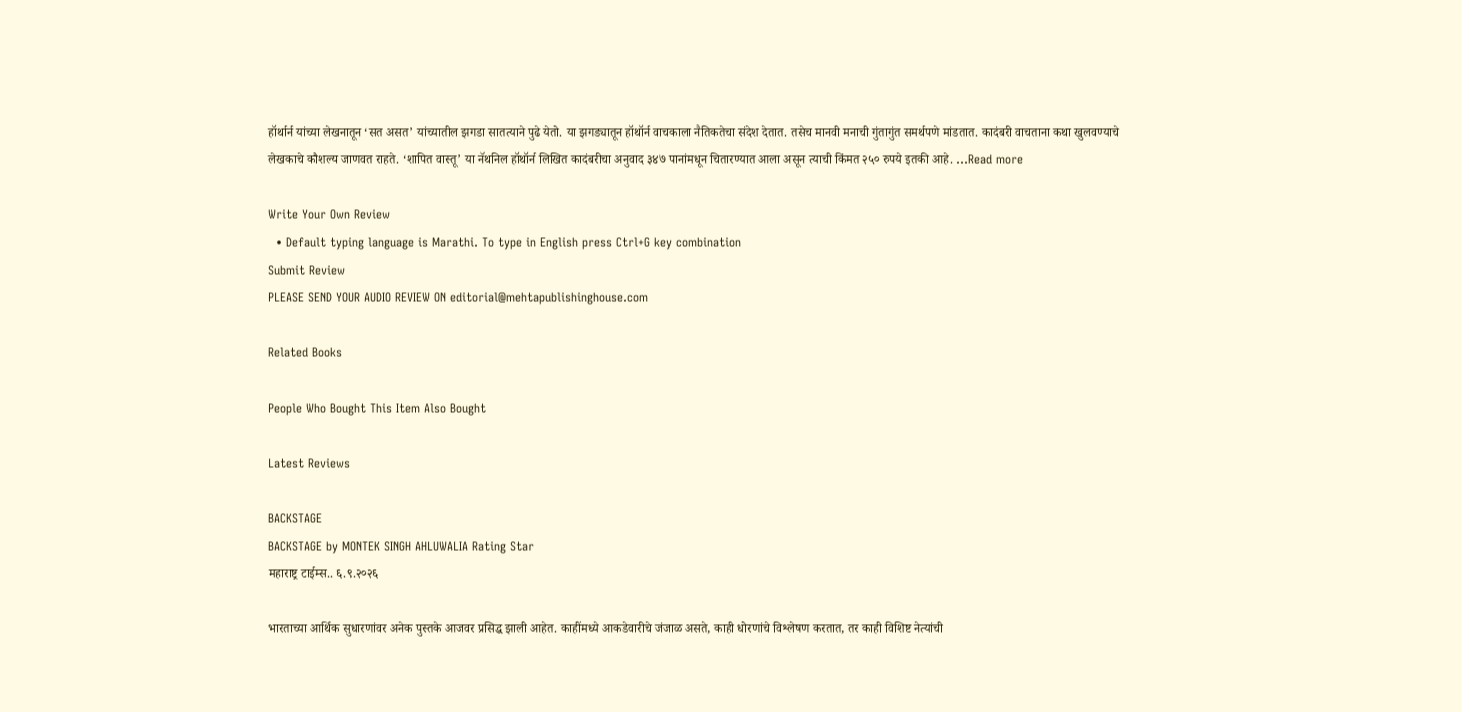हॉर्थार्न यांच्या लेखनातून ‘सत असत’ यांच्यातील झगडा सातत्याने पुढे येतो. या झगड्यातून हॉथॉर्न वाचकाला नैतिकतेचा संदेश देतात. तसेच मानवी मनाची गुंतागुंत समर्थपणे मांडतात. कादंबरी वाचताना कथा खुलवण्याचे लेखकाचे कौशल्य जाणवत राहते. ‘शापित वास्तू’ या नॅथनिल हॉथॉर्न लिखित कादंबरीचा अनुवाद ३४७ पानांमधून चितारण्यात आला असून त्याची किंमत २५० रुपये इतकी आहे. ...Read more

Write Your Own Review
  • Default typing language is Marathi. To type in English press Ctrl+G key combination
Submit Review
PLEASE SEND YOUR AUDIO REVIEW ON editorial@mehtapublishinghouse.com

Related Books

People Who Bought This Item Also Bought

Latest Reviews

BACKSTAGE
BACKSTAGE by MONTEK SINGH AHLUWALIA Rating Star
महाराष्ट्र टाईम्स.. ६.९.२०२६

भारताच्या आर्थिक सुधारणांवर अनेक पुस्तके आजवर प्रसिद्ध झाली आहेत. काहींमध्ये आकडेवारीचे जंजाळ असते, काही धोरणांचे विश्लेषण करतात, तर काही विशिष्ट नेत्यांची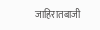जाहिरातबाजी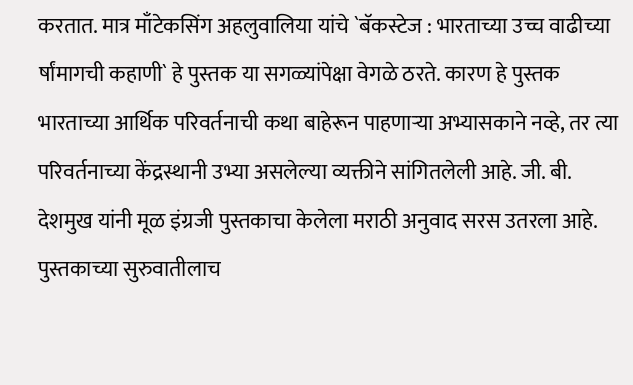करतात. मात्र माँटेकसिंग अहलुवालिया यांचे `बॅकस्टेज : भारताच्या उच्च वाढीच्या र्षांमागची कहाणी` हे पुस्तक या सगळ्यांपेक्षा वेगळे ठरते. कारण हे पुस्तक भारताच्या आर्थिक परिवर्तनाची कथा बाहेरून पाहणाऱ्या अभ्यासकाने नव्हे, तर त्या परिवर्तनाच्या केंद्रस्थानी उभ्या असलेल्या व्यक्तीने सांगितलेली आहे. जी. बी. देशमुख यांनी मूळ इंग्रजी पुस्तकाचा केलेला मराठी अनुवाद सरस उतरला आहे. पुस्तकाच्या सुरुवातीलाच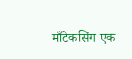माँटेकसिंग एक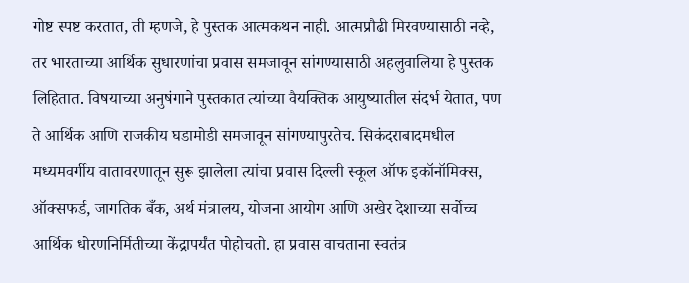गोष्ट स्पष्ट करतात, ती म्हणजे, हे पुस्तक आत्मकथन नाही. आत्मप्रौढी मिरवण्यासाठी नव्हे, तर भारताच्या आर्थिक सुधारणांचा प्रवास समजावून सांगण्यासाठी अहलुवालिया हे पुस्तक लिहितात. विषयाच्या अनुषंगाने पुस्तकात त्यांच्या वैयक्तिक आयुष्यातील संदर्भ येतात, पण ते आर्थिक आणि राजकीय घडामोडी समजावून सांगण्यापुरतेच. सिकंदराबादमधील मध्यमवर्गीय वातावरणातून सुरू झालेला त्यांचा प्रवास दिल्ली स्कूल ऑफ इकॉनॉमिक्स, ऑक्सफर्ड, जागतिक बँक, अर्थ मंत्रालय, योजना आयोग आणि अखेर देशाच्या सर्वोच्च आर्थिक धोरणनिर्मितीच्या केंद्रापर्यंत पोहोचतो. हा प्रवास वाचताना स्वतंत्र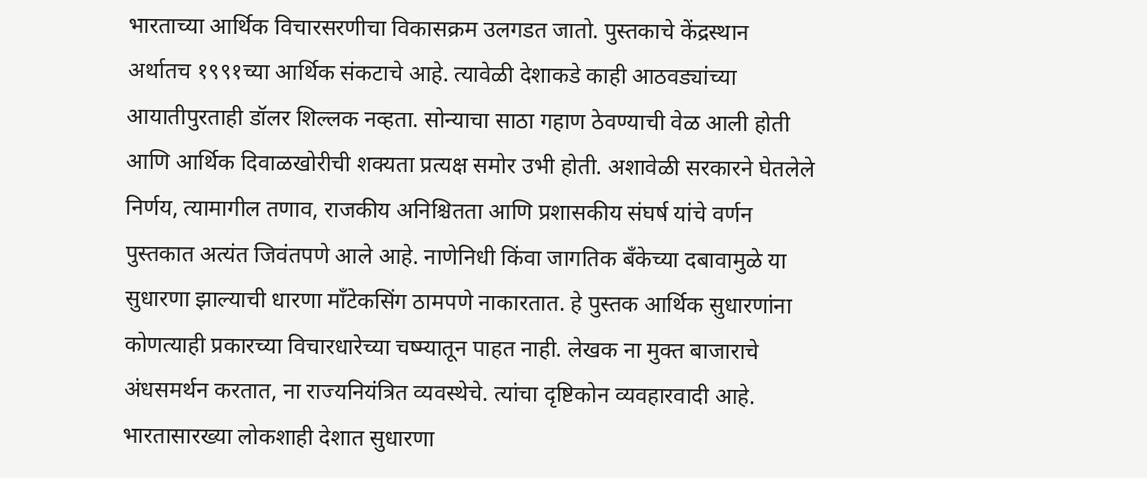भारताच्या आर्थिक विचारसरणीचा विकासक्रम उलगडत जातो. पुस्तकाचे केंद्रस्थान अर्थातच १९९१च्या आर्थिक संकटाचे आहे. त्यावेळी देशाकडे काही आठवड्यांच्या आयातीपुरताही डॉलर शिल्लक नव्हता. सोन्याचा साठा गहाण ठेवण्याची वेळ आली होती आणि आर्थिक दिवाळखोरीची शक्यता प्रत्यक्ष समोर उभी होती. अशावेळी सरकारने घेतलेले निर्णय, त्यामागील तणाव, राजकीय अनिश्चितता आणि प्रशासकीय संघर्ष यांचे वर्णन पुस्तकात अत्यंत जिवंतपणे आले आहे. नाणेनिधी किंवा जागतिक बँकेच्या दबावामुळे या सुधारणा झाल्याची धारणा माँटेकसिंग ठामपणे नाकारतात. हे पुस्तक आर्थिक सुधारणांना कोणत्याही प्रकारच्या विचारधारेच्या चष्म्यातून पाहत नाही. लेखक ना मुक्त बाजाराचे अंधसमर्थन करतात, ना राज्यनियंत्रित व्यवस्थेचे. त्यांचा दृष्टिकोन व्यवहारवादी आहे. भारतासारख्या लोकशाही देशात सुधारणा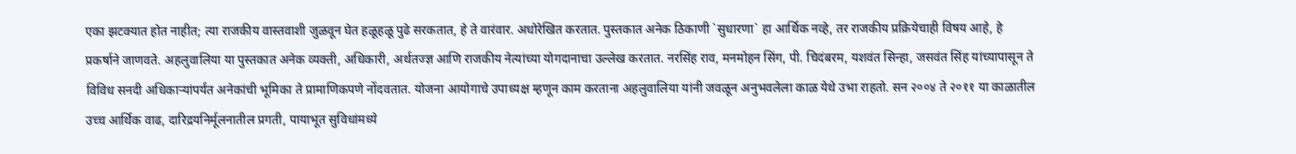एका झटक्यात होत नाहीत; त्या राजकीय वास्तवाशी जुळवून घेत हळूहळू पुढे सरकतात, हे ते वारंवार. अधोरेखित करतात. पुस्तकात अनेक ठिकाणी `सुधारणा` हा आर्थिक नव्हे, तर राजकीय प्रक्रियेचाही विषय आहे, हे प्रकर्षाने जाणवते. अहलुवालिया या पुस्तकात अनेक व्यक्ती, अधिकारी, अर्थतज्ज्ञ आणि राजकीय नेत्यांच्या योगदानाचा उल्लेख करतात. नरसिंह राव, मनमोहन सिंग, पी. चिदंबरम, यशवंत सिन्हा, जसवंत सिंह यांच्यापासून ते विविध सनदी अधिकाऱ्यांपर्यंत अनेकांची भूमिका ते प्रामाणिकपणे नोंदवतात. योजना आयोगाचे उपाध्यक्ष म्हणून काम करताना अहलुवालिया यांनी जवळून अनुभवलेला काळ येथे उभा राहतो. सन २००४ ते २०११ या काळातील उच्च आर्थिक वाढ, दारिद्रयनिर्मूलनातील प्रगती, पायाभूत सुविधांमध्ये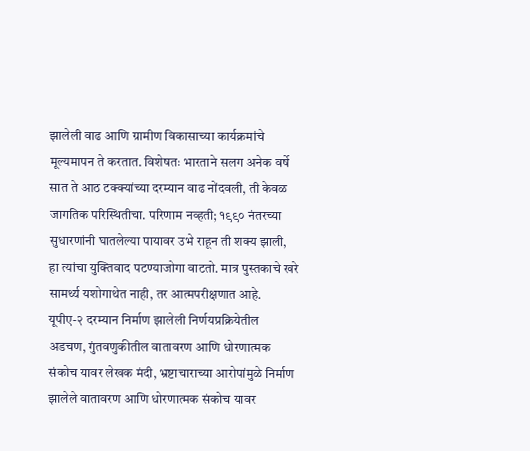झालेली वाढ आणि ग्रामीण विकासाच्या कार्यक्रमांचे मूल्यमापन ते करतात. विशेषतः भारताने सलग अनेक वर्षे सात ते आठ टक्क्यांच्या दरम्यान वाढ नोंदवली, ती केवळ जागतिक परिस्थितीचा. परिणाम नव्हती; १९९० नंतरच्या सुधारणांनी घातलेल्या पायावर उभे राहून ती शक्य झाली, हा त्यांचा युक्तिवाद पटण्याजोगा वाटतो. मात्र पुस्तकाचे खरे सामर्थ्य यशोगाथेत नाही, तर आत्मपरीक्षणात आहे. यूपीए-२ दरम्यान निर्माण झालेली निर्णयप्रक्रियेतील अडचण, गुंतवणुकीतील वातावरण आणि धोरणात्मक संकोच यावर लेखक मंदी, भ्रष्टाचाराच्या आरोपांमुळे निर्माण झालेले वातावरण आणि धोरणात्मक संकोच यावर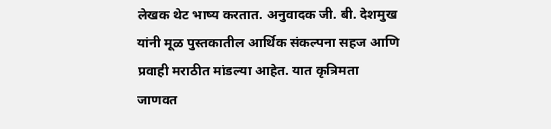लेखक थेट भाष्य करतात. अनुवादक जी. बी. देशमुख यांनी मूळ पुस्तकातील आर्थिक संकल्पना सहज आणि प्रवाही मराठीत मांडल्या आहेत. यात कृत्रिमता जाणवत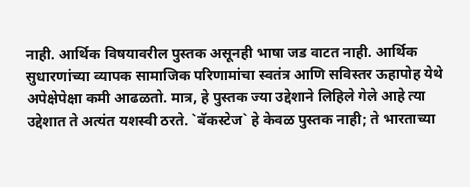नाही. आर्थिक विषयावरील पुस्तक असूनही भाषा जड वाटत नाही. आर्थिक सुधारणांच्या व्यापक सामाजिक परिणामांचा स्वतंत्र आणि सविस्तर ऊहापोह येथे अपेक्षेपेक्षा कमी आढळतो. मात्र, हे पुस्तक ज्या उद्देशाने लिहिले गेले आहे त्या उद्देशात ते अत्यंत यशस्वी ठरते. `बॅकस्टेज` हे केवळ पुस्तक नाही; ते भारताच्या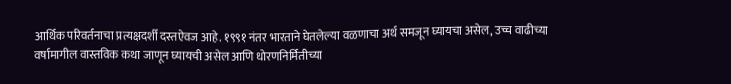आर्थिक परिवर्तनाचा प्रत्यक्षदर्शी दस्तऐवज आहे. १९९१ नंतर भारताने घेतलेल्या वळणाचा अर्थ समजून घ्यायचा असेल, उच्च वाढीच्या वर्षामागील वास्तविक कथा जाणून घ्यायची असेल आणि धोरणनिर्मितीच्या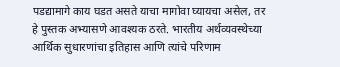पडद्यामागे काय घडत असते याचा मागोवा घ्यायचा असेल, तर हे पुस्तक अभ्यासणे आवश्यक ठरते. भारतीय अर्थव्यवस्थेच्या आर्थिक सुधारणांचा इतिहास आणि त्यांचे परिणाम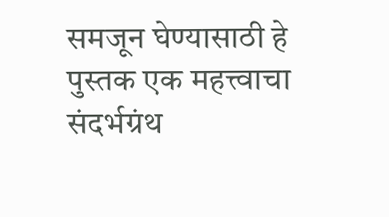समजून घेण्यासाठी हे पुस्तक एक महत्त्वाचा संदर्भग्रंथ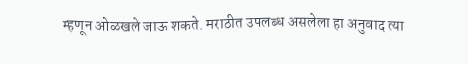म्हणून ओळखले जाऊ शकते. मराठीत उपलब्ध असलेला हा अनुवाद त्या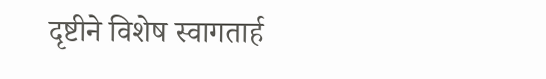दृष्टीने विशेष स्वागतार्ह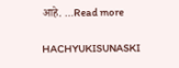आहे. ...Read more

HACHYUKISUNASKI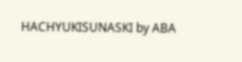HACHYUKISUNASKI by ABA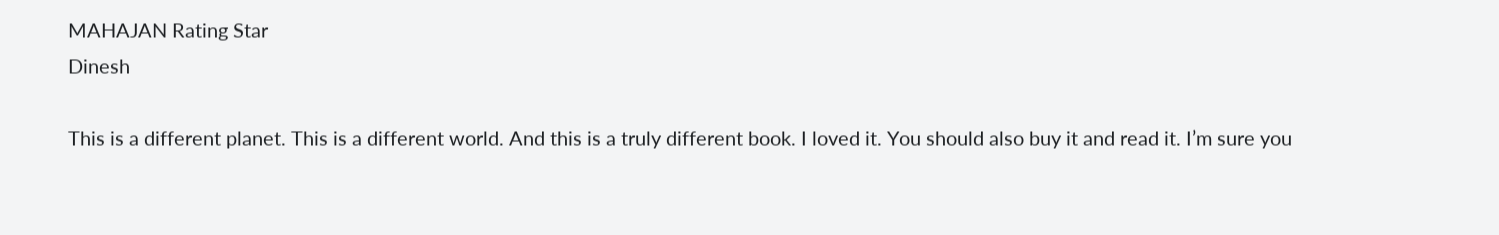MAHAJAN Rating Star
Dinesh

This is a different planet. This is a different world. And this is a truly different book. I loved it. You should also buy it and read it. I’m sure you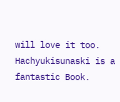will love it too. Hachyukisunaski is a fantastic Book.